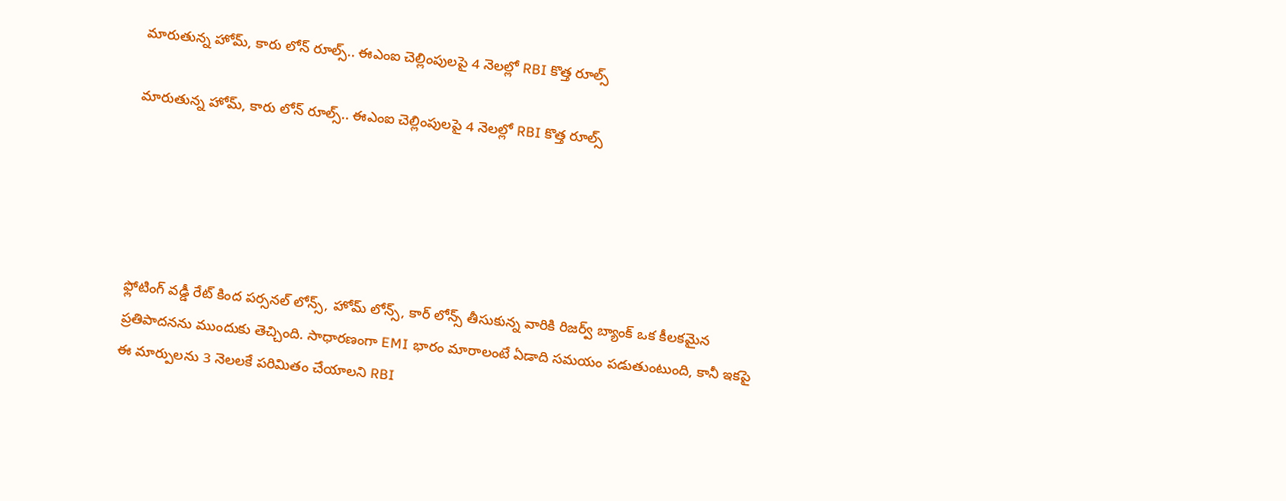మారుతున్న హోమ్, కారు లోన్ రూల్స్.. ఈఎంఐ చెల్లింపులపై 4 నెలల్లో RBI కొత్త రూల్స్

మారుతున్న హోమ్, కారు లోన్ రూల్స్.. ఈఎంఐ చెల్లింపులపై 4 నెలల్లో RBI కొత్త రూల్స్





ఫ్లోటింగ్ వడ్డీ రేట్ కింద పర్సనల్ లోన్స్, హోమ్ లోన్స్, కార్ లోన్స్ తీసుకున్న వారికి రిజర్వ్ బ్యాంక్ ఒక కీలకమైన ప్రతిపాదనను ముందుకు తెచ్చింది. సాధారణంగా EMI భారం మారాలంటే ఏడాది సమయం పడుతుంటుంది, కానీ ఇకపై ఈ మార్పులను 3 నెలలకే పరిమితం చేయాలని RBI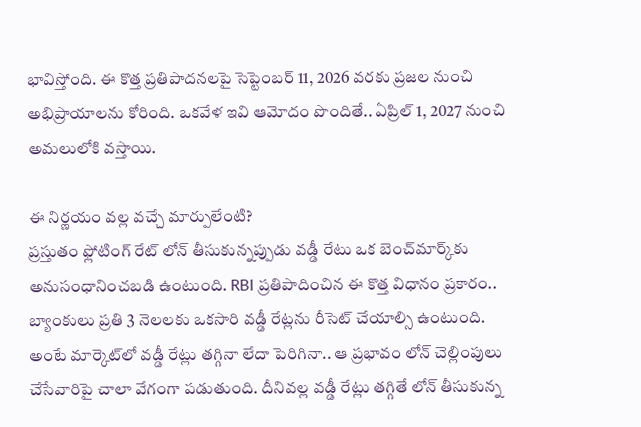భావిస్తోంది. ఈ కొత్త ప్రతిపాదనలపై సెప్టెంబర్ 11, 2026 వరకు ప్రజల నుంచి అభిప్రాయాలను కోరింది. ఒకవేళ ఇవి ఆమోదం పొందితే.. ఏప్రిల్ 1, 2027 నుంచి అమలులోకి వస్తాయి.

ఈ నిర్ణయం వల్ల వచ్చే మార్పులేంటి?
ప్రస్తుతం ఫ్లోటింగ్ రేట్ లోన్ తీసుకున్నప్పుడు వడ్డీ రేటు ఒక బెంచ్‌మార్క్‌కు అనుసంధానించబడి ఉంటుంది. RBI ప్రతిపాదించిన ఈ కొత్త విధానం ప్రకారం.. బ్యాంకులు ప్రతి 3 నెలలకు ఒకసారి వడ్డీ రేట్లను రీసెట్ చేయాల్సి ఉంటుంది. అంటే మార్కెట్‌లో వడ్డీ రేట్లు తగ్గినా లేదా పెరిగినా.. ఆ ప్రభావం లోన్ చెల్లింపులు చేసేవారిపై చాలా వేగంగా పడుతుంది. దీనివల్ల వడ్డీ రేట్లు తగ్గితే లోన్ తీసుకున్న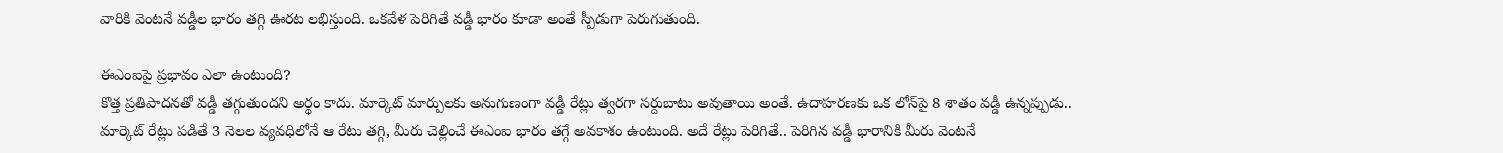వారికి వెంటనే వడ్డీల భారం తగ్గి ఊరట లభిస్తుంది. ఒకవేళ పెరిగితే వడ్డీ భారం కూడా అంతే స్పీడుగా పెరుగుతుంది.

ఈఎంఐపై ప్రభావం ఎలా ఉంటుంది?
కొత్త ప్రతిపాదనతో వడ్డీ తగ్గుతుందని అర్థం కాదు. మార్కెట్ మార్పులకు అనుగుణంగా వడ్డీ రేట్లు త్వరగా సర్దుబాటు అవుతాయి అంతే. ఉదాహరణకు ఒక లోన్‌పై 8 శాతం వడ్డీ ఉన్నప్పుడు.. మార్కెట్ రేట్లు పడితే 3 నెలల వ్యవధిలోనే ఆ రేటు తగ్గి, మీరు చెల్లించే ఈఎంఐ భారం తగ్గే అవకాశం ఉంటుంది. అదే రేట్లు పెరిగితే.. పెరిగిన వడ్డీ భారానికి మీరు వెంటనే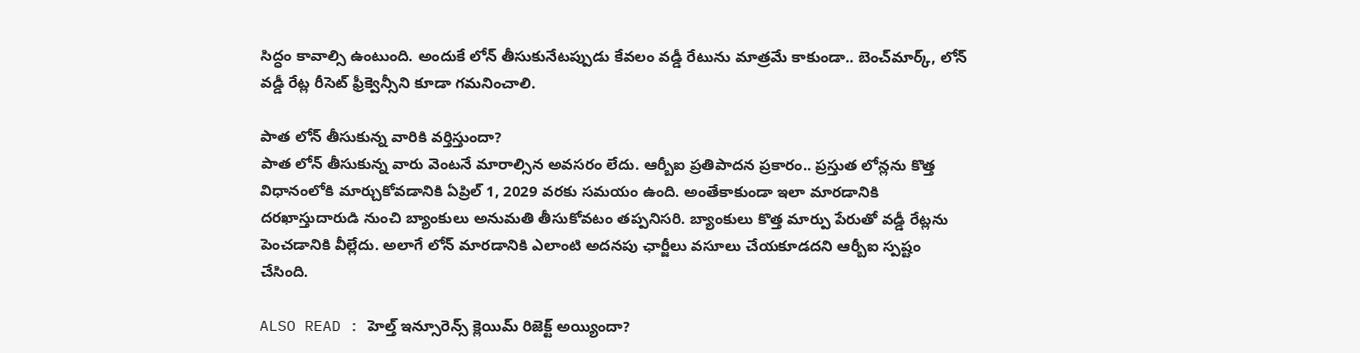సిద్ధం కావాల్సి ఉంటుంది. అందుకే లోన్ తీసుకునేటప్పుడు కేవలం వడ్డీ రేటును మాత్రమే కాకుండా.. బెంచ్‌మార్క్, లోన్ వడ్డీ రేట్ల రీసెట్ ఫ్రీక్వెన్సీని కూడా గమనించాలి.

పాత లోన్ తీసుకున్న వారికి వర్తిస్తుందా?
పాత లోన్ తీసుకున్న వారు వెంటనే మారాల్సిన అవసరం లేదు. ఆర్బీఐ ప్రతిపాదన ప్రకారం.. ప్రస్తుత లోన్లను కొత్త విధానంలోకి మార్చుకోవడానికి ఏప్రిల్ 1, 2029 వరకు సమయం ఉంది. అంతేకాకుండా ఇలా మారడానికి దరఖాస్తుదారుడి నుంచి బ్యాంకులు అనుమతి తీసుకోవటం తప్పనిసరి. బ్యాంకులు కొత్త మార్పు పేరుతో వడ్డీ రేట్లను పెంచడానికి వీల్లేదు. అలాగే లోన్ మారడానికి ఎలాంటి అదనపు ఛార్జీలు వసూలు చేయకూడదని ఆర్బీఐ స్పష్టం చేసింది.

ALSO READ : హెల్త్ ఇన్సూరెన్స్ క్లెయిమ్ రిజెక్ట్ అయ్యిందా?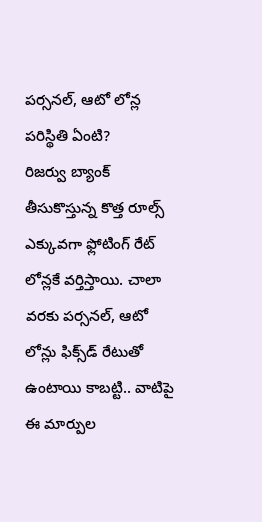పర్సనల్, ఆటో లోన్ల పరిస్థితి ఏంటి?
రిజర్వు బ్యాంక్ తీసుకొస్తున్న కొత్త రూల్స్ ఎక్కువగా ఫ్లోటింగ్ రేట్ లోన్లకే వర్తిస్తాయి. చాలా వరకు పర్సనల్, ఆటో లోన్లు ఫిక్స్‌డ్ రేటుతో ఉంటాయి కాబట్టి.. వాటిపై ఈ మార్పుల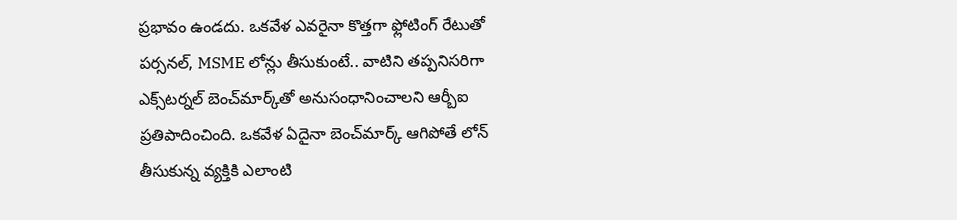ప్రభావం ఉండదు. ఒకవేళ ఎవరైనా కొత్తగా ఫ్లోటింగ్ రేటుతో పర్సనల్, MSME లోన్లు తీసుకుంటే.. వాటిని తప్పనిసరిగా ఎక్స్‌టర్నల్ బెంచ్‌మార్క్‌తో అనుసంధానించాలని ఆర్బీఐ ప్రతిపాదించింది. ఒకవేళ ఏదైనా బెంచ్‌మార్క్ ఆగిపోతే లోన్ తీసుకున్న వ్యక్తికి ఎలాంటి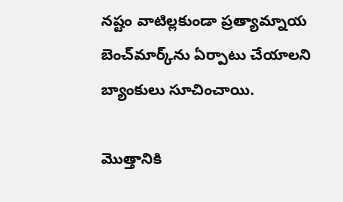నష్టం వాటిల్లకుండా ప్రత్యామ్నాయ బెంచ్‌మార్క్‌ను ఏర్పాటు చేయాలని బ్యాంకులు సూచించాయి.

మొత్తానికి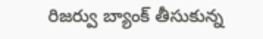రిజర్వు బ్యాంక్ తీసుకున్న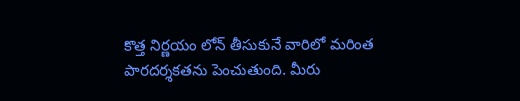కొత్త నిర్ణయం లోన్ తీసుకునే వారిలో మరింత పారదర్శకతను పెంచుతుంది. మీరు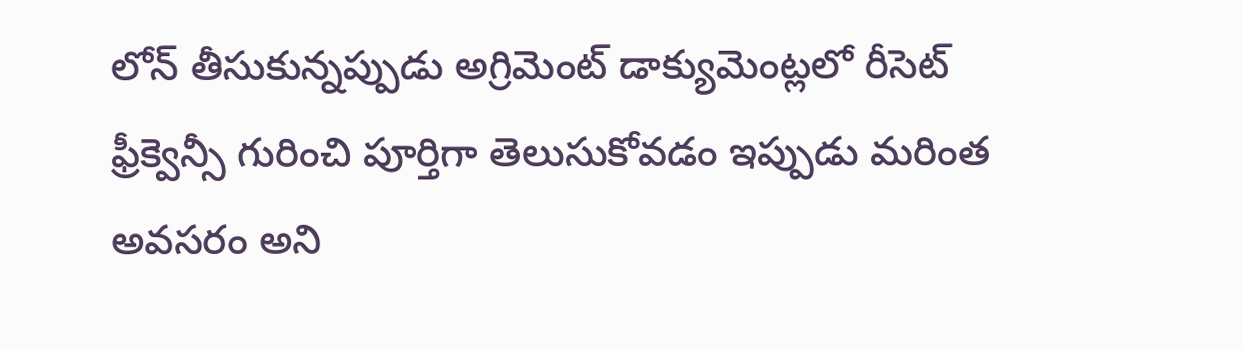లోన్ తీసుకున్నప్పుడు అగ్రిమెంట్ డాక్యుమెంట్లలో రీసెట్ ఫ్రీక్వెన్సీ గురించి పూర్తిగా తెలుసుకోవడం ఇప్పుడు మరింత అవసరం అని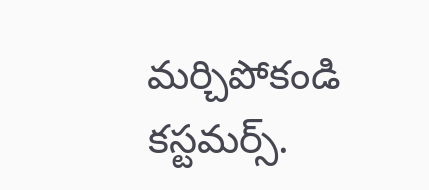మర్చిపోకండి కస్టమర్స్.